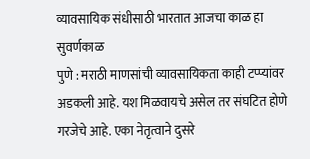व्यावसायिक संधीसाठी भारतात आजचा काळ हा सुवर्णकाळ
पुणे : मराठी माणसांची व्यावसायिकता काही टप्प्यांवर अडकली आहे. यश मिळवायचे असेल तर संघटित होणे गरजेचे आहे. एका नेतृत्वाने दुसरे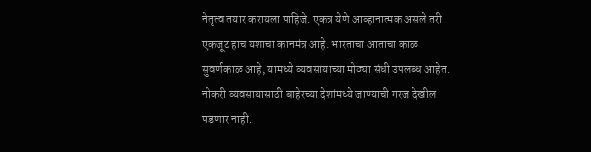नेतृत्व तयार करायला पाहिजे. एकत्र येणे आव्हानात्मक असले तरी एकजूट हाच यशाचा कानमंत्र आहे. भारताचा आताचा काळ सुवर्णकाळ आहे, यामध्ये व्यवसायाच्या मोठ्या संधी उपलब्ध आहेत. नोकरी व्यवसायासाठी बाहेरच्या देशांमध्ये जाण्याची गरज देखील पडणार नाही.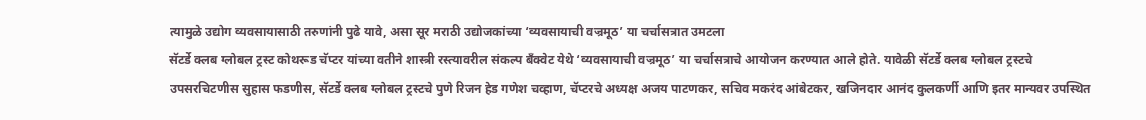त्यामुळे उद्योग व्यवसायासाठी तरुणांनी पुढे यावे, असा सूर मराठी उद्योजकांच्या ‘व्यवसायाची वज्रमूठ’ या चर्चासत्रात उमटला
सॅटर्डे क्लब ग्लोबल ट्रस्ट कोथरूड चॅप्टर यांच्या वतीने शास्त्री रस्त्यावरील संकल्प बँक्वेट येथे ‘व्यवसायाची वज्रमूठ’ या चर्चासत्राचे आयोजन करण्यात आले होते. यावेळी सॅटर्डे क्लब ग्लोबल ट्रस्टचे उपसरचिटणीस सुहास फडणीस, सॅटर्डे क्लब ग्लोबल ट्रस्टचे पुणे रिजन हेड गणेश चव्हाण, चॅप्टरचे अध्यक्ष अजय पाटणकर, सचिव मकरंद आंबेटकर, खजिनदार आनंद कुलकर्णी आणि इतर मान्यवर उपस्थित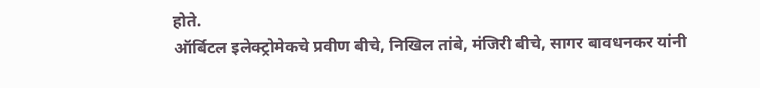होते.
ऑर्बिटल इलेक्ट्रोमेकचे प्रवीण बीचे, निखिल तांबे, मंजिरी बीचे, सागर बावधनकर यांनी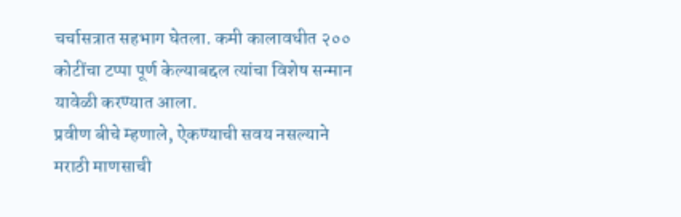चर्चासत्रात सहभाग घेतला. कमी कालावधीत २०० कोटींचा टप्पा पूर्ण केल्याबद्दल त्यांचा विशेष सन्मान यावेळी करण्यात आला.
प्रवीण बीचे म्हणाले, ऐकण्याची सवय नसल्याने मराठी माणसाची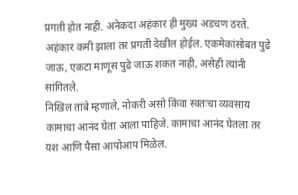प्रगती होत नाही. अनेकदा अहंकार ही मुख्य अडचण ठरते. अहंकार कमी झाला तर प्रगती देखील होईल. एकमेकांसोबत पुढे जाऊ, एकटा माणूस पुढे जाऊ शकत नाही, असेही त्यांनी सांगितले.
निखिल तांबे म्हणाले, नोकरी असो किंवा स्वतःचा व्यवसाय कामाचा आनंद घेता आला पाहिजे. कामाचा आनंद घेतला तर यश आणि पैसा आपोआप मिळेल.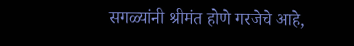सगळ्यांनी श्रीमंत होणे गरजेचे आहे,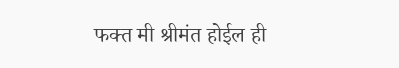फक्त मी श्रीमंत होईल ही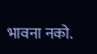भावना नको.